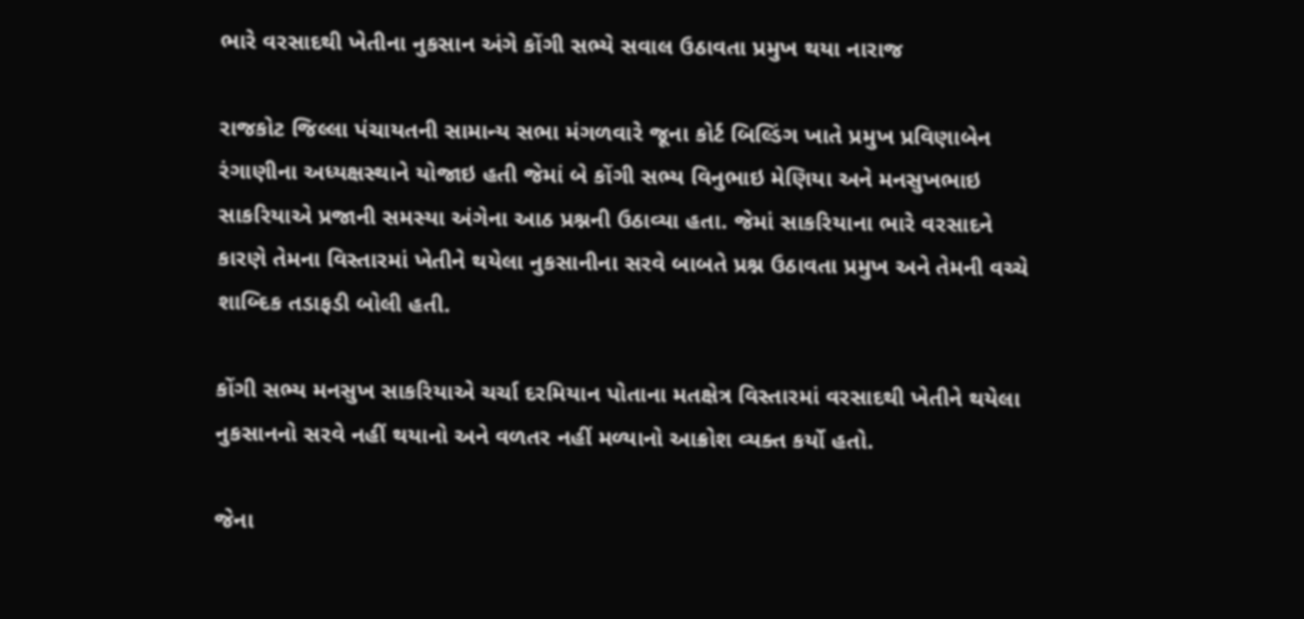ભારે વરસાદથી ખેતીના નુકસાન અંગે કોંગી સભ્યે સવાલ ઉઠાવતા પ્રમુખ થયા નારાજ

રાજકોટ જિલ્લા પંચાયતની સામાન્ય સભા મંગળવારે જૂના કોર્ટ બિલ્ડિંગ ખાતે પ્રમુખ પ્રવિણાબેન રંગાણીના અધ્યક્ષસ્થાને યોજાઇ હતી જેમાં બે કોંગી સભ્ય વિનુભાઇ મેણિયા અને મનસુખભાઇ સાકરિયાએ પ્રજાની સમસ્યા અંગેના આઠ પ્રશ્નની ઉઠાવ્યા હતા. જેમાં સાકરિયાના ભારે વરસાદને કારણે તેમના વિસ્તારમાં ખેતીને થયેલા નુકસાનીના સરવે બાબતે પ્રશ્ન ઉઠાવતા પ્રમુખ અને તેમની વચ્ચે શાબ્દિક તડાફડી બોલી હતી.

કોંગી સભ્ય મનસુખ સાકરિયાએ ચર્ચા દરમિયાન પોતાના મતક્ષેત્ર વિસ્તારમાં વરસાદથી ખેતીને થયેલા નુકસાનનો સરવે નહીં થયાનો અને વળતર નહીં મળ્યાનો આક્રોશ વ્યક્ત કર્યો હતો.

જેના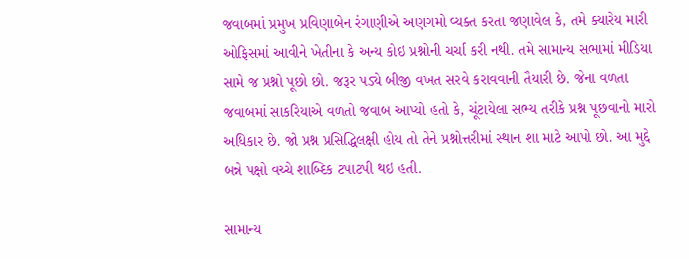જવાબમાં પ્રમુખ પ્રવિણાબેન રંગાણીએ અણગમો વ્યક્ત કરતા જણાવેલ કે, તમે ક્યારેય મારી ઓફિસમાં આવીને ખેતીના કે અન્ય કોઇ પ્રશ્નોની ચર્ચા કરી નથી. તમે સામાન્ય સભામાં મીડિયા સામે જ પ્રશ્નો પૂછો છો. જરૂર પડ્યે બીજી વખત સરવે કરાવવાની તૈયારી છે. જેના વળતા જવાબમાં સાકરિયાએ વળતો જવાબ આપ્યો હતો કે, ચૂંટાયેલા સભ્ય તરીકે પ્રશ્ન પૂછવાનો મારો અધિકાર છે. જો પ્રશ્ન પ્રસિદ્ધિલક્ષી હોય તો તેને પ્રશ્નોત્તરીમાં સ્થાન શા માટે આપો છો. આ મુદ્દે બન્ને પક્ષો વચ્ચે શાબ્દિક ટપાટપી થઇ હતી.

સામાન્ય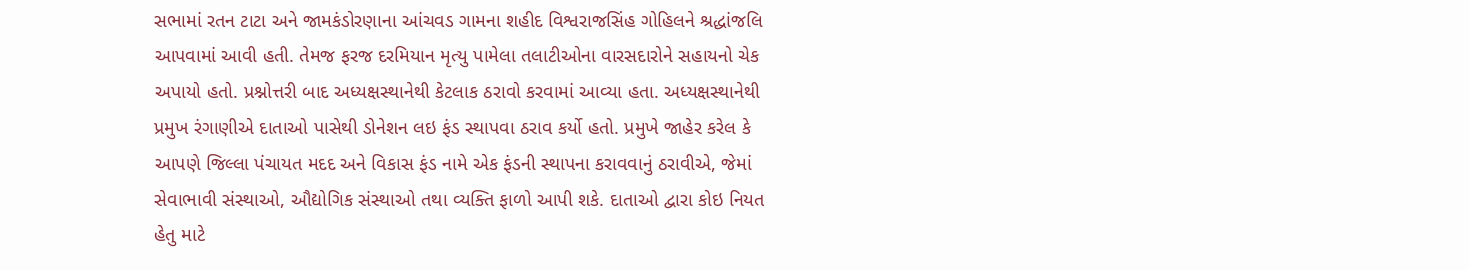સભામાં રતન ટાટા અને જામકંડોરણાના આંચવડ ગામના શહીદ વિશ્વરાજસિંહ ગોહિલને શ્રદ્ધાંજલિ આપવામાં આવી હતી. તેમજ ફરજ દરમિયાન મૃત્યુ પામેલા તલાટીઓના વારસદારોને સહાયનો ચેક અપાયો હતો. પ્રશ્નોત્તરી બાદ અધ્યક્ષસ્થાનેથી કેટલાક ઠરાવો કરવામાં આવ્યા હતા. અધ્યક્ષસ્થાનેથી પ્રમુખ રંગાણીએ દાતાઓ પાસેથી ડોનેશન લઇ ફંડ સ્થાપવા ઠરાવ કર્યો હતો. પ્રમુખે જાહેર કરેલ કે આપણે જિલ્લા પંચાયત મદદ અને વિકાસ ફંડ નામે એક ફંડની સ્થાપના કરાવવાનું ઠરાવીએ, જેમાં સેવાભાવી સંસ્થાઓ, ઔદ્યોગિક સંસ્થાઓ તથા વ્યક્તિ ફાળો આપી શકે. દાતાઓ દ્વારા કોઇ નિયત હેતુ માટે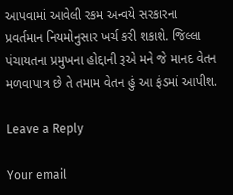આપવામાં આવેલી રકમ અન્વયે સરકારના પ્રવર્તમાન નિયમોનુસાર ખર્ચ કરી શકાશે. જિલ્લા પંચાયતના પ્રમુખના હોદ્દાની રૂએ મને જે માનદ વેતન મળવાપાત્ર છે તે તમામ વેતન હું આ ફંડમાં આપીશ.

Leave a Reply

Your email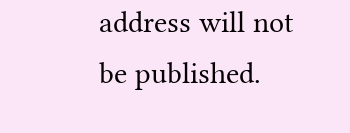address will not be published.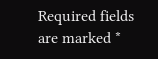Required fields are marked *